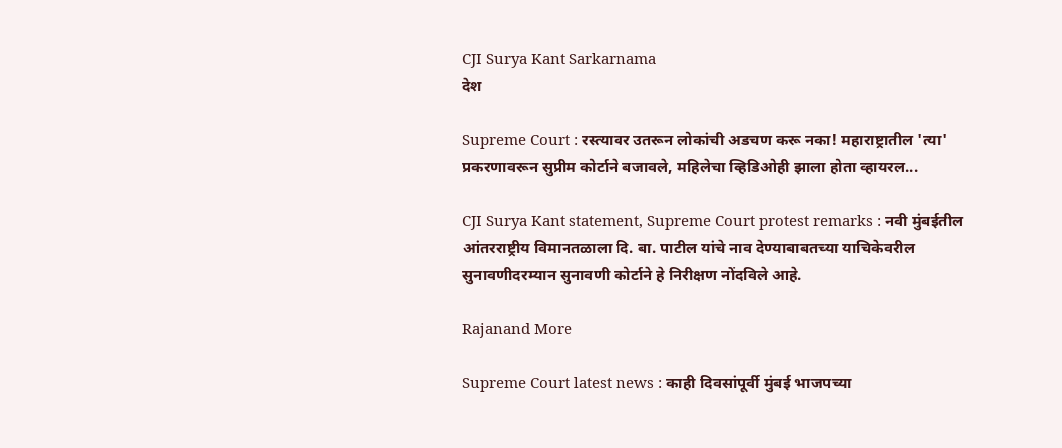CJI Surya Kant Sarkarnama
देश

Supreme Court : रस्त्यावर उतरून लोकांची अडचण करू नका! महाराष्ट्रातील 'त्या' प्रकरणावरून सुप्रीम कोर्टाने बजावले, महिलेचा व्हिडिओही झाला होता व्हायरल...

CJI Surya Kant statement, Supreme Court protest remarks : नवी मुंबईतील आंतरराष्ट्रीय विमानतळाला दि. बा. पाटील यांचे नाव देण्याबाबतच्या याचिकेवरील सुनावणीदरम्यान सुनावणी कोर्टाने हे निरीक्षण नोंदविले आहे.

Rajanand More

Supreme Court latest news : काही दिवसांपूर्वी मुंबई भाजपच्या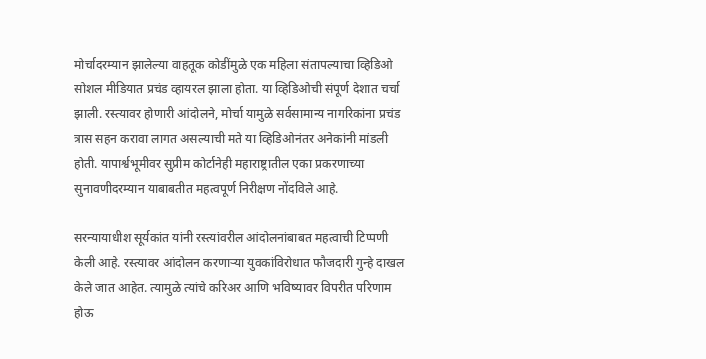मोर्चादरम्यान झालेल्या वाहतूक कोडींमुळे एक महिला संतापल्याचा व्हिडिओ सोशल मीडियात प्रचंड व्हायरल झाला होता. या व्हिडिओची संपूर्ण देशात चर्चा झाली. रस्त्यावर होणारी आंदोलने, मोर्चा यामुळे सर्वसामान्य नागरिकांना प्रचंड त्रास सहन करावा लागत असल्याची मते या व्हिडिओनंतर अनेकांनी मांडली होती. यापार्श्वभूमीवर सुप्रीम कोर्टानेही महाराष्ट्रातील एका प्रकरणाच्या सुनावणीदरम्यान याबाबतीत महत्वपूर्ण निरीक्षण नोंदविले आहे.

सरन्यायाधीश सूर्यकांत यांनी रस्त्यांवरील आंदोलनांबाबत महत्वाची टिप्पणी केली आहे. रस्त्यावर आंदोलन करणाऱ्या युवकांविरोधात फौजदारी गुन्हे दाखल केले जात आहेत. त्यामुळे त्यांचे करिअर आणि भविष्यावर विपरीत परिणाम होऊ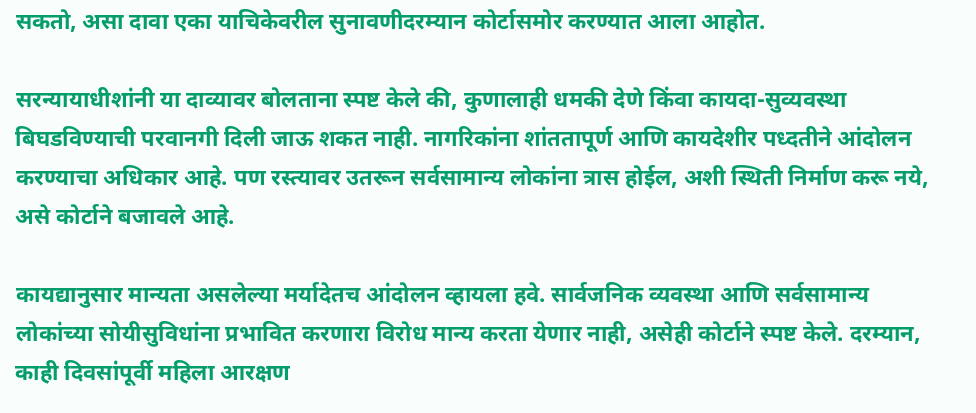सकतो, असा दावा एका याचिकेवरील सुनावणीदरम्यान कोर्टासमोर करण्यात आला आहोत.

सरन्यायाधीशांनी या दाव्यावर बोलताना स्पष्ट केले की, कुणालाही धमकी देणे किंवा कायदा-सुव्यवस्था बिघडविण्याची परवानगी दिली जाऊ शकत नाही. नागरिकांना शांततापूर्ण आणि कायदेशीर पध्दतीने आंदोलन करण्याचा अधिकार आहे. पण रस्त्यावर उतरून सर्वसामान्य लोकांना त्रास होईल, अशी स्थिती निर्माण करू नये, असे कोर्टाने बजावले आहे.

कायद्यानुसार मान्यता असलेल्या मर्यादेतच आंदोलन व्हायला हवे. सार्वजनिक व्यवस्था आणि सर्वसामान्य लोकांच्या सोयीसुविधांना प्रभावित करणारा विरोध मान्य करता येणार नाही, असेही कोर्टाने स्पष्ट केले. दरम्यान, काही दिवसांपूर्वी महिला आरक्षण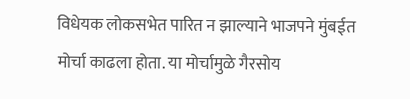विधेयक लोकसभेत पारित न झाल्याने भाजपने मुंबईत मोर्चा काढला होता. या मोर्चामुळे गैरसोय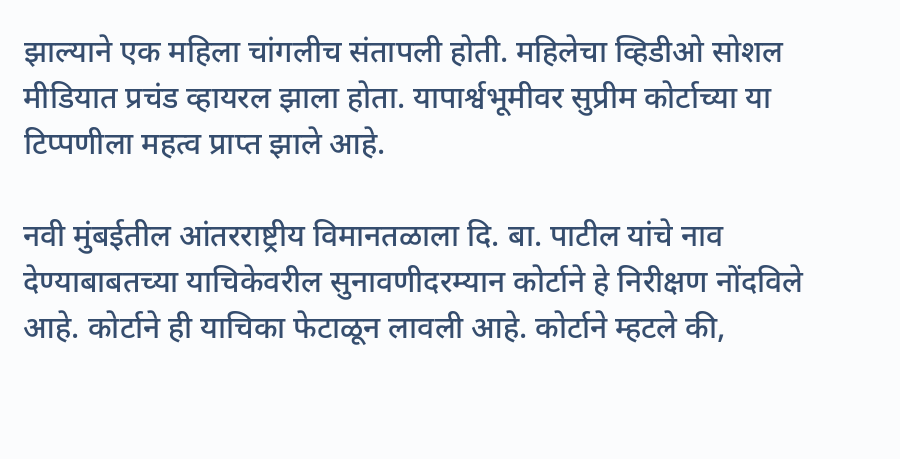झाल्याने एक महिला चांगलीच संतापली होती. महिलेचा व्हिडीओ सोशल मीडियात प्रचंड व्हायरल झाला होता. यापार्श्वभूमीवर सुप्रीम कोर्टाच्या या टिप्पणीला महत्व प्राप्त झाले आहे.

नवी मुंबईतील आंतरराष्ट्रीय विमानतळाला दि. बा. पाटील यांचे नाव देण्याबाबतच्या याचिकेवरील सुनावणीदरम्यान कोर्टाने हे निरीक्षण नोंदविले आहे. कोर्टाने ही याचिका फेटाळून लावली आहे. कोर्टाने म्हटले की,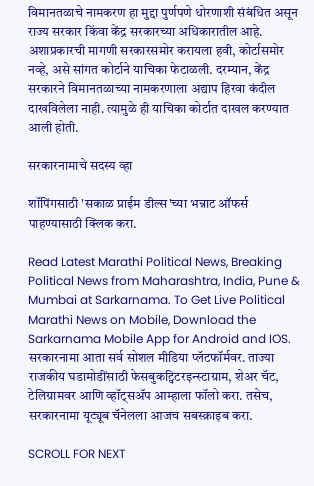विमानतळाचे नामकरण हा मुद्दा पुर्णपणे धोरणाशी संबंधित असून राज्य सरकार किंवा केंद्र सरकारच्या अधिकारातील आहे. अशाप्रकारची मागणी सरकारसमोर करायला हवी, कोर्टासमोर नव्हे, असे सांगत कोर्टाने याचिका फेटाळली. दरम्यान, केंद्र सरकारने विमानतळाच्या नामकरणाला अद्याप हिरवा कंदील दाखविलेला नाही. त्यामुळे ही याचिका कोर्टात दाखल करण्यात आली होती.

सरकारनामाचे सदस्य व्हा

शॉपिंगसाठी 'सकाळ प्राईम डील्स'च्या भन्नाट ऑफर्स पाहण्यासाठी क्लिक करा.

Read Latest Marathi Political News, Breaking Political News from Maharashtra, India, Pune & Mumbai at Sarkarnama. To Get Live Political Marathi News on Mobile, Download the Sarkarnama Mobile App for Android and IOS. सरकारनामा आता सर्व सोशल मीडिया प्लॅटफॉर्मवर. ताज्या राजकीय घडामोडींसाठी फेसबुकट्विटरइन्स्टाग्राम, शेअर चॅट, टेलिग्रामवर आणि व्हॉट्सॲप आम्हाला फॉलो करा. तसेच, सरकारनामा यूट्यूब चॅनेलला आजच सबस्क्राइब करा.

SCROLL FOR NEXT